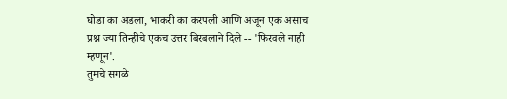घोडा का अडला, भाकरी का करपली आणि अजून एक असाच प्रश्न ज्या तिन्हीचे एकच उत्तर बिरबलाने दिले -- 'फिरवले नाही म्हणून'.
तुमचे सगळे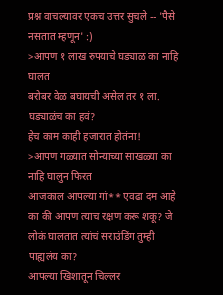प्रश्न वाचल्यावर एकच उत्तर सुचले -- 'पैसे नसतात म्हणून' :)
>आपण १ लाख रुपयाचे घड्याळ का नाहि घालत
बरोबर वेळ बघायची असेल तर १ ला. घड्याळंच का हवं?
हेच काम काही हजारात होतंना!
>आपण गळ्यात सोन्याच्या साखळ्या का नाहि घालुन फिरत
आजकाल आपल्या गां** एवढा दम आहे का की आपण त्याच रक्षण करू शकू? जे लोकं घालतात त्यांचं सराउंडिंग तुम्ही पाह्यलंय का?
आपल्या खिशातून चिल्लर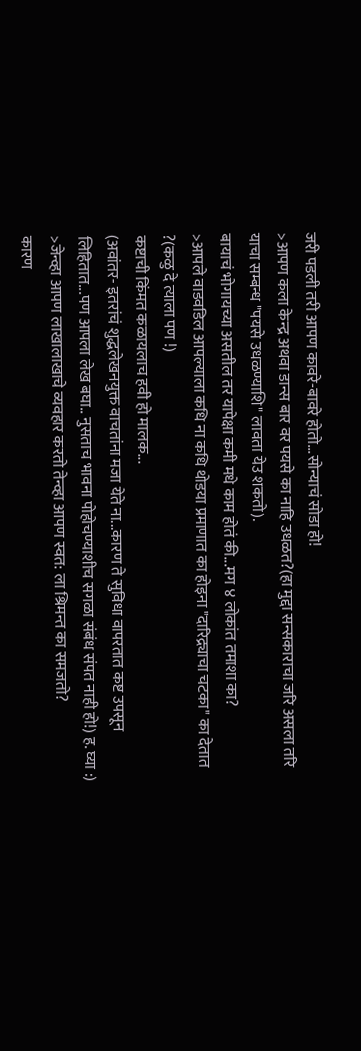जरी पडली तरी आपण कावरे-बावरे होतो...सोन्याचं सोडा हो!
>आपण कला केन्द्र अथवा डान्स बार वर पयसे का नाहि उधळत?(हा मुद्दा सन्सकाराचा जरि असला तरि याचा सम्बन्ध "पयसे उधळण्याशि" लावता येउ शकतो).
बायाचं भोगायच्या असतील तर यापेक्षा कमी मधे काम होतं की...मग ४ लोकांत तमाशा का?
>आपले वाडवडिल आपल्याला कधि ना कधि थोडया प्रमाणात का होइना "दारिद्र्याचा चटका" का देतात ?(कळु दे त्याला पण !)
कष्टाची किंमत कळायलाच हवी हो मालक...
(अवांतर- इतरांचं शुद्धलेखनयुक्त वाचतांना मजा येते ना...कारण ते सुविधा वापरतात कष्ट उपसून लिहितात...पण आपला लेख बघा.. नुसताच भावना पोहोचण्याशीच सगळा संबंध संपत नाही हो!) ह. घ्या :)
>जेन्व्हा आपण लाखालाखाचे व्यवहार करतो तेन्व्हा आपण स्वत: ला श्रिमन्त का समजतो?
कारण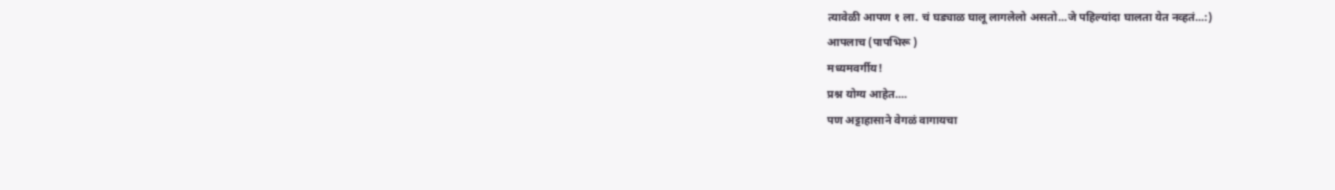त्यावेळी आपण १ ला. चं घड्याळ घालू लागलेलो असतो...जे पहिल्यांदा घालता येत नव्हतं...:)
आपलाच (पापभिरू )
मध्यमवर्गीय!
प्रश्न योग्य आहेत....
पण अट्टाहासाने वेगळं वागायचा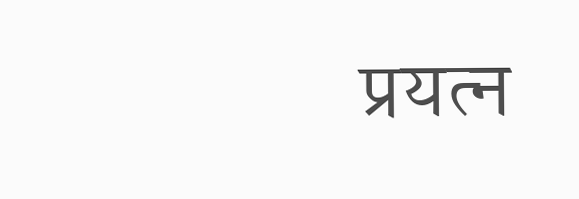प्रयत्न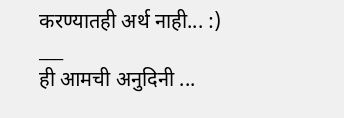करण्यातही अर्थ नाही... :)
___
ही आमची अनुदिनी ...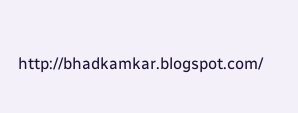http://bhadkamkar.blogspot.com/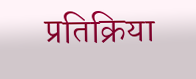प्रतिक्रिया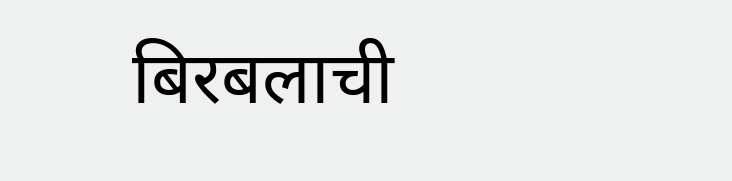बिरबलाची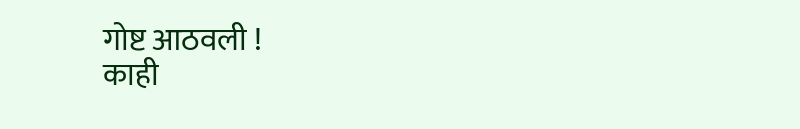गोष्ट आठवली !
काही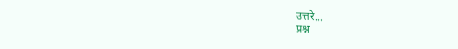उत्तरे...
प्रश्न